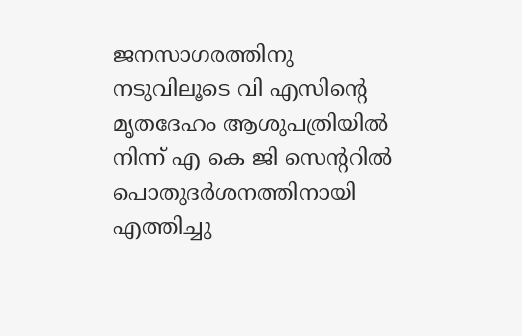ജനസാഗരത്തിനു നടുവിലൂടെ വി എസിന്റെ മൃതദേഹം ആശുപത്രിയില്‍ നിന്ന് എ കെ ജി സെന്ററില്‍ പൊതുദര്‍ശനത്തിനായി എത്തിച്ചു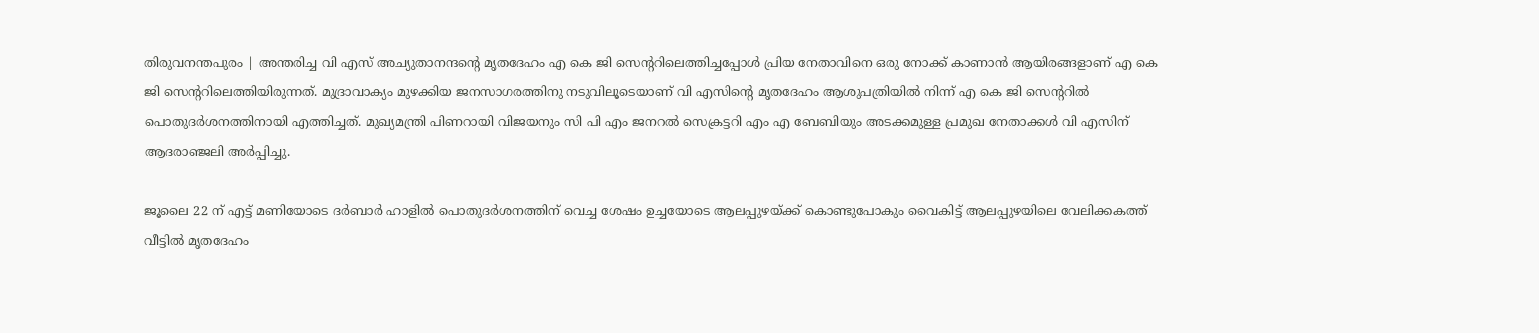തിരുവനന്തപുരം | അന്തരിച്ച വി എസ് അച്യുതാനന്ദന്റെ മൃതദേഹം എ കെ ജി സെന്ററിലെത്തിച്ചപ്പോള്‍ പ്രിയ നേതാവിനെ ഒരു നോക്ക് കാണാന്‍ ആയിരങ്ങളാണ്‌ എ കെ ജി സെന്ററിലെത്തിയിരുന്നത്. മുദ്രാവാക്യം മുഴക്കിയ ജനസാഗരത്തിനു നടുവിലൂടെയാണ് വി എസിന്റെ മൃതദേഹം ആശുപത്രിയില്‍ നിന്ന് എ കെ ജി സെന്ററില്‍ പൊതുദര്‍ശനത്തിനായി എത്തിച്ചത്. മുഖ്യമന്ത്രി പിണറായി വിജയനും സി പി എം ജനറല്‍ സെക്രട്ടറി എം എ ബേബിയും അടക്കമുള്ള പ്രമുഖ നേതാക്കള്‍ വി എസിന് ആദരാഞ്ജലി അര്‍പ്പിച്ചു.

ജൂലൈ 22 ന് എട്ട് മണിയോടെ ദര്‍ബാര്‍ ഹാളില്‍ പൊതുദര്‍ശനത്തിന് വെച്ച ശേഷം ഉച്ചയോടെ ആലപ്പുഴയ്ക്ക് കൊണ്ടുപോകും വൈകിട്ട് ആലപ്പുഴയിലെ വേലിക്കകത്ത് വീട്ടില്‍ മൃതദേഹം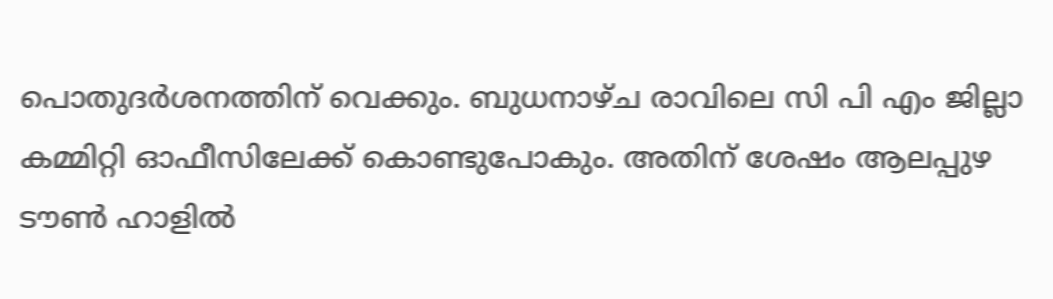പൊതുദര്‍ശനത്തിന് വെക്കും. ബുധനാഴ്ച രാവിലെ സി പി എം ജില്ലാ കമ്മിറ്റി ഓഫീസിലേക്ക് കൊണ്ടുപോകും. അതിന് ശേഷം ആലപ്പുഴ ടൗണ്‍ ഹാളില്‍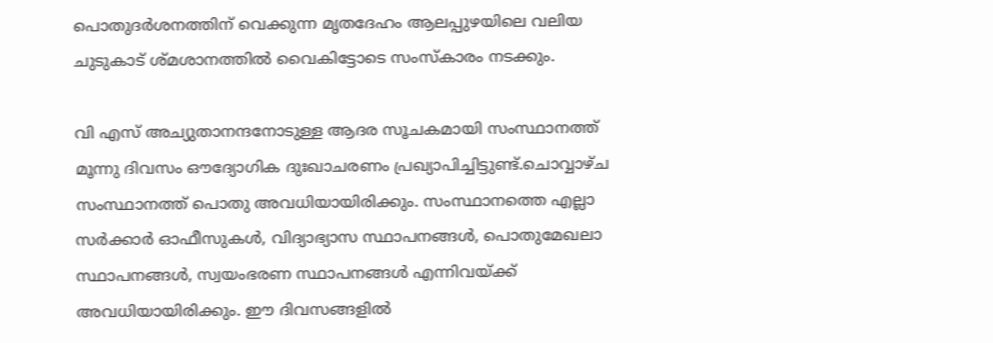പൊതുദര്‍ശനത്തിന് വെക്കുന്ന മൃതദേഹം ആലപ്പുഴയിലെ വലിയ ചുടുകാട് ശ്മശാനത്തില്‍ വൈകിട്ടോടെ സംസ്‌കാരം നടക്കും.

വി എസ് അച്യുതാനന്ദനോടുള്ള ആദര സൂചകമായി സംസ്ഥാനത്ത് മൂന്നു ദിവസം ഔദ്യോഗിക ദുഃഖാചരണം പ്രഖ്യാപിച്ചിട്ടുണ്ട്.ചൊവ്വാഴ്ച സംസ്ഥാനത്ത് പൊതു അവധിയായിരിക്കും. സംസ്ഥാനത്തെ എല്ലാ സര്‍ക്കാര്‍ ഓഫീസുകള്‍, വിദ്യാഭ്യാസ സ്ഥാപനങ്ങള്‍, പൊതുമേഖലാ സ്ഥാപനങ്ങള്‍, സ്വയംഭരണ സ്ഥാപനങ്ങള്‍ എന്നിവയ്ക്ക് അവധിയായിരിക്കും. ഈ ദിവസങ്ങളില്‍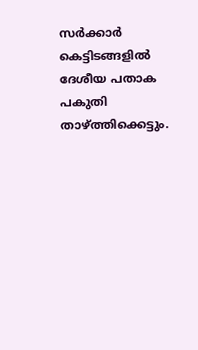സര്‍ക്കാര്‍ കെട്ടിടങ്ങളില്‍ ദേശീയ പതാക പകുതി താഴ്ത്തിക്കെട്ടും.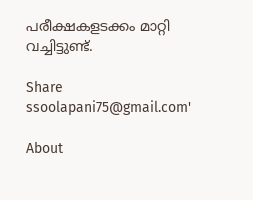പരീക്ഷകളടക്കം മാറ്റി വച്ചിട്ടുണ്ട്.

Share
ssoolapani75@gmail.com'

About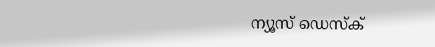ന്യൂസ് ഡെസ്ക്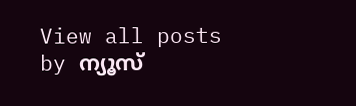View all posts by ന്യൂസ്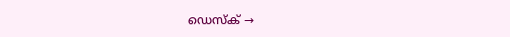ഡെസ്ക് →